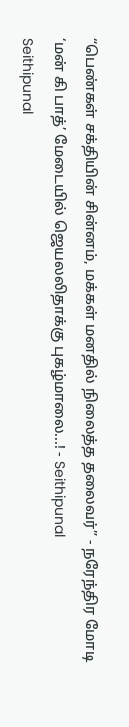“பெண்கள் சக்தியின் சின்னம், மக்கள் மனதில் நிலைத்த தலைவர்” - நரேந்திர மோடி ‘மன் கி பாத்’ மேடையில் ஜெயலலிதாக்கு புகழ்மாலை...! - Seithipunal
Seithipunal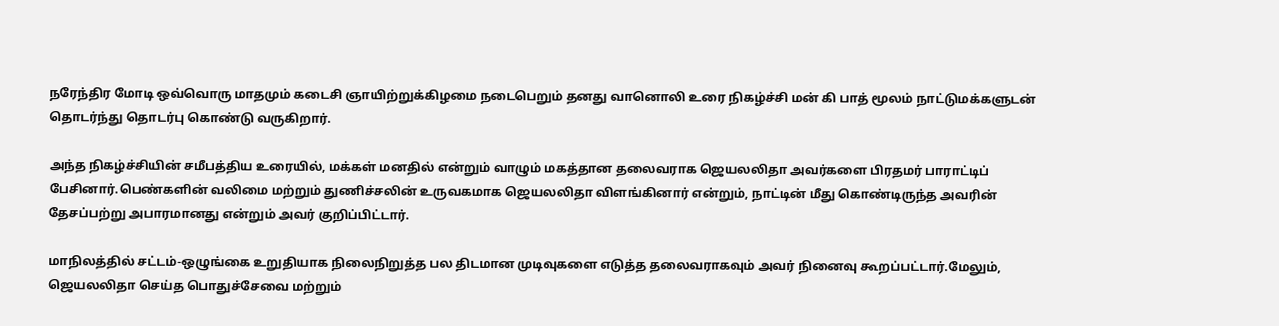நரேந்திர மோடி ஒவ்வொரு மாதமும் கடைசி ஞாயிற்றுக்கிழமை நடைபெறும் தனது வானொலி உரை நிகழ்ச்சி மன் கி பாத் மூலம் நாட்டுமக்களுடன் தொடர்ந்து தொடர்பு கொண்டு வருகிறார்.

அந்த நிகழ்ச்சியின் சமீபத்திய உரையில், மக்கள் மனதில் என்றும் வாழும் மகத்தான தலைவராக ஜெயலலிதா அவர்களை பிரதமர் பாராட்டிப் பேசினார்.பெண்களின் வலிமை மற்றும் துணிச்சலின் உருவகமாக ஜெயலலிதா விளங்கினார் என்றும், நாட்டின் மீது கொண்டிருந்த அவரின் தேசப்பற்று அபாரமானது என்றும் அவர் குறிப்பிட்டார்.

மாநிலத்தில் சட்டம்-ஒழுங்கை உறுதியாக நிலைநிறுத்த பல திடமான முடிவுகளை எடுத்த தலைவராகவும் அவர் நினைவு கூறப்பட்டார்.மேலும், ஜெயலலிதா செய்த பொதுச்சேவை மற்றும்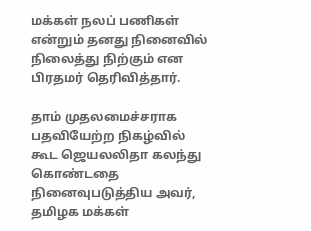மக்கள் நலப் பணிகள் என்றும் தனது நினைவில் நிலைத்து நிற்கும் என பிரதமர் தெரிவித்தார்.

தாம் முதலமைச்சராக பதவியேற்ற நிகழ்வில் கூட ஜெயலலிதா கலந்து கொண்டதை நினைவுபடுத்திய அவர், தமிழக மக்கள்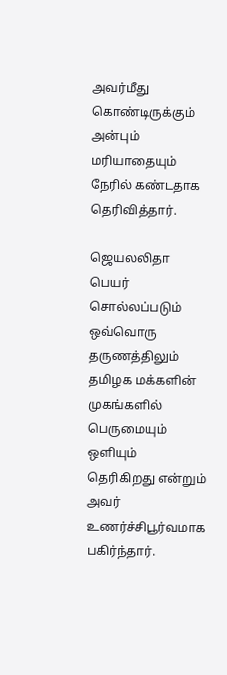அவர்மீது கொண்டிருக்கும் அன்பும் மரியாதையும் நேரில் கண்டதாக தெரிவித்தார்.

ஜெயலலிதா பெயர் சொல்லப்படும் ஒவ்வொரு தருணத்திலும் தமிழக மக்களின் முகங்களில் பெருமையும் ஒளியும் தெரிகிறது என்றும் அவர் உணர்ச்சிபூர்வமாக பகிர்ந்தார்.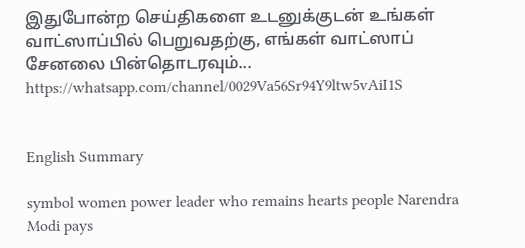இதுபோன்ற செய்திகளை உடனுக்குடன் உங்கள் வாட்ஸாப்பில் பெறுவதற்கு, எங்கள் வாட்ஸாப் சேனலை பின்தொடரவும்... https://whatsapp.com/channel/0029Va56Sr94Y9ltw5vAiI1S


English Summary

symbol women power leader who remains hearts people Narendra Modi pays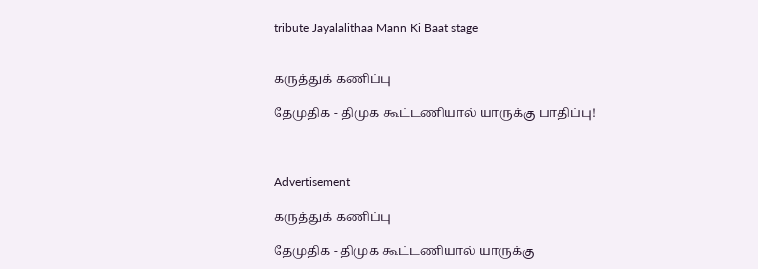tribute Jayalalithaa Mann Ki Baat stage


கருத்துக் கணிப்பு

தேமுதிக - திமுக கூட்டணியால் யாருக்கு பாதிப்பு!



Advertisement

கருத்துக் கணிப்பு

தேமுதிக - திமுக கூட்டணியால் யாருக்கு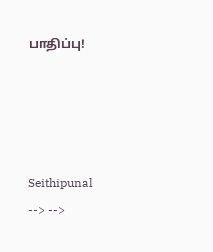பாதிப்பு!




Seithipunal
--> -->